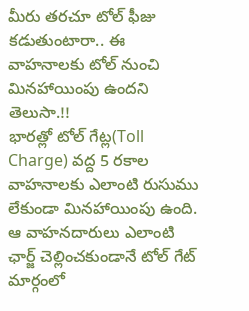మీరు తరచూ టోల్ ఫీజు కడుతుంటారా.. ఈ వాహనాలకు టోల్ నుంచి మినహాయింపు ఉందని తెలుసా.!!
భారత్లో టోల్ గేట్ల(Toll Charge) వద్ద 5 రకాల వాహనాలకు ఎలాంటి రుసుము లేకుండా మినహాయింపు ఉంది. ఆ వాహనదారులు ఎలాంటి ఛార్జ్ చెల్లించకుండానే టోల్ గేట్ మార్గంలో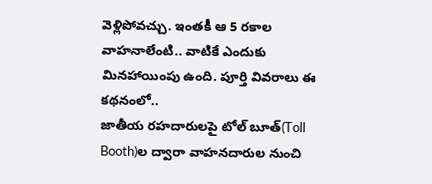వెళ్లిపోవచ్చు. ఇంతకీ ఆ 5 రకాల వాహనాలేంటి.. వాటికే ఎందుకు మినహాయింపు ఉంది. పూర్తి వివరాలు ఈ కథనంలో..
జాతీయ రహదారులపై టోల్ బూత్(Toll Booth)ల ద్వారా వాహనదారుల నుంచి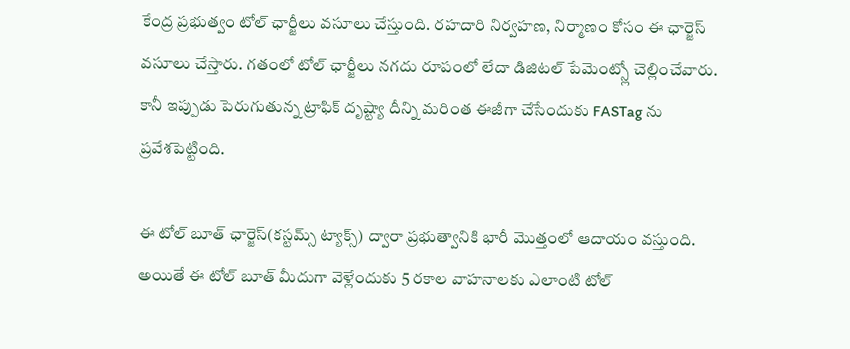కేంద్ర ప్రభుత్వం టోల్ ఛార్జీలు వసూలు చేస్తుంది. రహదారి నిర్వహణ, నిర్మాణం కోసం ఈ ఛార్జెస్ వసూలు చేస్తారు. గతంలో టోల్ ఛార్జీలు నగదు రూపంలో లేదా డిజిటల్ పేమెంట్స్లో చెల్లించేవారు. కానీ ఇప్పుడు పెరుగుతున్న ట్రాఫిక్ దృష్ట్యా దీన్ని మరింత ఈజీగా చేసేందుకు FASTag ను ప్రవేశపెట్టింది.

ఈ టోల్ బూత్ ఛార్జెస్(కస్టమ్స్ ట్యాక్స్) ద్వారా ప్రభుత్వానికి భారీ మొత్తంలో ఆదాయం వస్తుంది. అయితే ఈ టోల్ బూత్ మీదుగా వెళ్లేందుకు 5 రకాల వాహనాలకు ఎలాంటి టోల్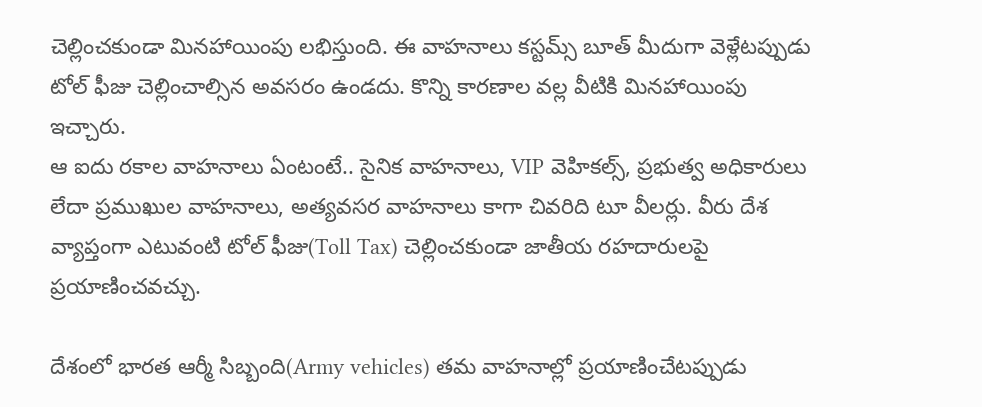చెల్లించకుండా మినహాయింపు లభిస్తుంది. ఈ వాహనాలు కస్టమ్స్ బూత్ మీదుగా వెళ్లేటప్పుడు టోల్ ఫీజు చెల్లించాల్సిన అవసరం ఉండదు. కొన్ని కారణాల వల్ల వీటికి మినహాయింపు ఇచ్చారు.
ఆ ఐదు రకాల వాహనాలు ఏంటంటే.. సైనిక వాహనాలు, VIP వెహికల్స్, ప్రభుత్వ అధికారులు లేదా ప్రముఖుల వాహనాలు, అత్యవసర వాహనాలు కాగా చివరిది టూ వీలర్లు. వీరు దేశ వ్యాప్తంగా ఎటువంటి టోల్ ఫీజు(Toll Tax) చెల్లించకుండా జాతీయ రహదారులపై ప్రయాణించవచ్చు.

దేశంలో భారత ఆర్మీ సిబ్బంది(Army vehicles) తమ వాహనాల్లో ప్రయాణించేటప్పుడు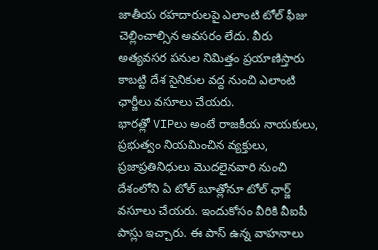జాతీయ రహదారులపై ఎలాంటి టోల్ ఫీజు చెల్లించాల్సిన అవసరం లేదు. వీరు అత్యవసర పనుల నిమిత్తం ప్రయాణిస్తారు కాబట్టి దేశ సైనికుల వద్ద నుంచి ఎలాంటి ఛార్జీలు వసూలు చేయరు.
భారత్లో VIPలు అంటే రాజకీయ నాయకులు, ప్రభుత్వం నియమించిన వ్యక్తులు, ప్రజాప్రతినిధులు మొదలైనవారి నుంచి దేశంలోని ఏ టోల్ బూత్లోనూ టోల్ ఛార్జ్ వసూలు చేయరు. ఇందుకోసం వీరికి వీఐపీ పాస్లు ఇచ్చారు. ఈ పాస్ ఉన్న వాహనాలు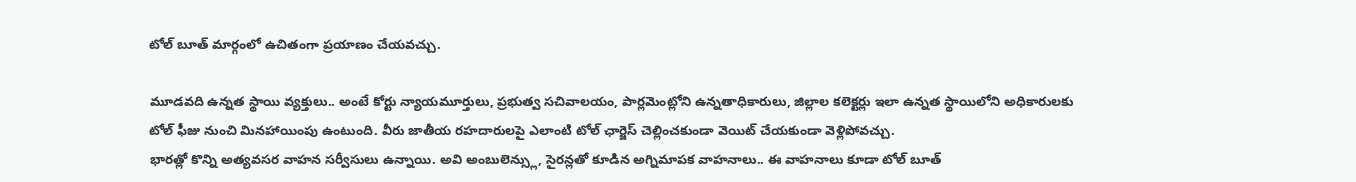టోల్ బూత్ మార్గంలో ఉచితంగా ప్రయాణం చేయవచ్చు.

మూడవది ఉన్నత స్థాయి వ్యక్తులు.. అంటే కోర్టు న్యాయమూర్తులు, ప్రభుత్వ సచివాలయం, పార్లమెంట్లోని ఉన్నతాధికారులు, జిల్లాల కలెక్టర్లు ఇలా ఉన్నత స్థాయిలోని అధికారులకు టోల్ ఫీజు నుంచి మినహాయింపు ఉంటుంది. వీరు జాతీయ రహదారులపై ఎలాంటి టోల్ ఛార్జెస్ చెల్లించకుండా వెయిట్ చేయకుండా వెళ్లిపోవచ్చు.
భారత్లో కొన్ని అత్యవసర వాహన సర్వీసులు ఉన్నాయి. అవి అంబులెన్స్లు, సైరన్లతో కూడిన అగ్నిమాపక వాహనాలు.. ఈ వాహనాలు కూడా టోల్ బూత్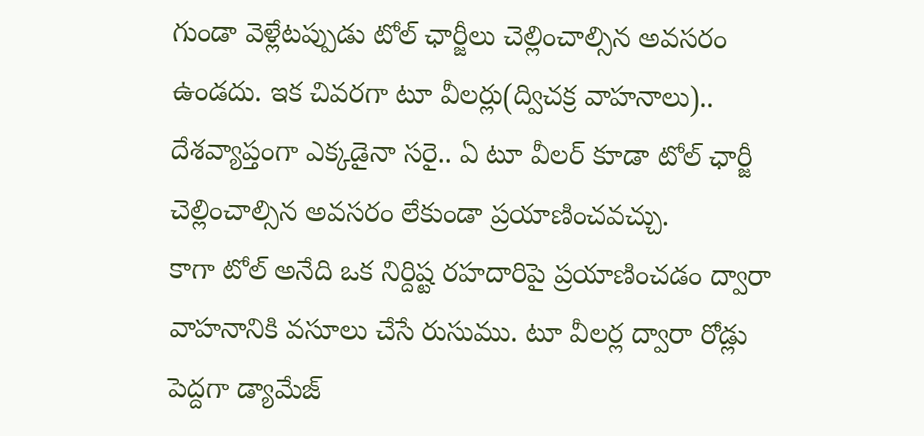గుండా వెళ్లేటప్పుడు టోల్ ఛార్జీలు చెల్లించాల్సిన అవసరం ఉండదు. ఇక చివరగా టూ వీలర్లు(ద్విచక్ర వాహనాలు).. దేశవ్యాప్తంగా ఎక్కడైనా సరై.. ఏ టూ వీలర్ కూడా టోల్ ఛార్జీ చెల్లించాల్సిన అవసరం లేకుండా ప్రయాణించవచ్చు.
కాగా టోల్ అనేది ఒక నిర్దిష్ట రహదారిపై ప్రయాణించడం ద్వారా వాహనానికి వసూలు చేసే రుసుము. టూ వీలర్ల ద్వారా రోడ్లు పెద్దగా డ్యామేజ్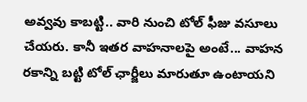అవ్వవు కాబట్టి.. వారి నుంచి టోల్ ఫీజు వసూలు చేయరు. కానీ ఇతర వాహనాలపై అంటే... వాహన రకాన్ని బట్టి టోల్ ఛార్జీలు మారుతూ ఉంటాయని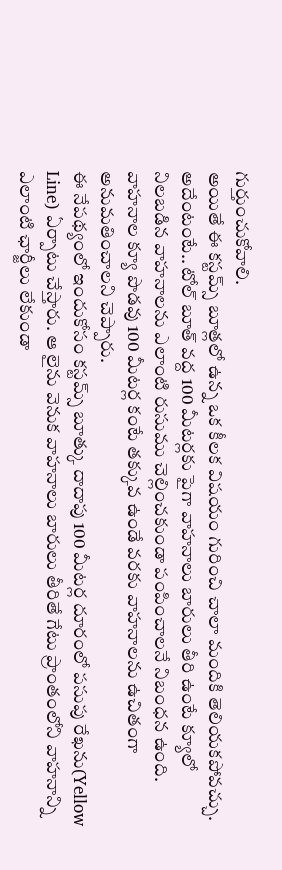గుర్తుంచుకోవాలి.
అయితే ఈ కస్టమ్స్ బూత్లలో ఉన్న ఒక కీలక విషయం గురించి చాలా మందికి తెలియకపోవచ్చు. అదేంటంటే.. టోల్ బూత్ వద్ద 100 మీటర్లకు పైగా వాహనాలు బారులు తీరి ఉంటే క్యూలో నిలబడిన వాహనాలను ఎలాంటి రుసుము చెల్లించకుండా పంపించాలనే నిబంధన ఉంది. వాహనాల క్యూ పొడవు 100 మీటర్ల కంటే తక్కువ ఉండే వరకు వాహనాలను ఉచితంగా అనుమతించాలని చెప్పారు.
ఈ నేపథ్యంలో ఇందుకోసం కస్టమ్స్ బూత్కు దాదాపు 100 మీటర్ల దూరంలో పసుపు రేఖను(Yellow Line) ఏర్పాటు చేస్తారు. ఆ లైను వెనుక వాహనాలు బారులు తీరితే గేటు ప్రాంతంలోని వాహనాన్ని ఎలాంటి ఛార్జీలు లేకుండా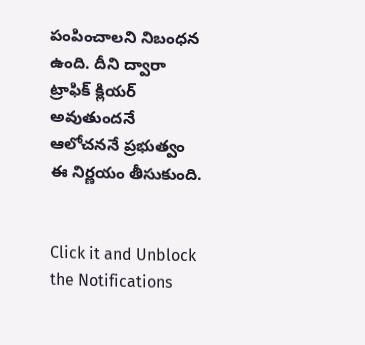పంపించాలని నిబంధన ఉంది. దీని ద్వారా ట్రాఫిక్ క్లియర్ అవుతుందనే ఆలోచననే ప్రభుత్వం ఈ నిర్ణయం తీసుకుంది.


Click it and Unblock the Notifications